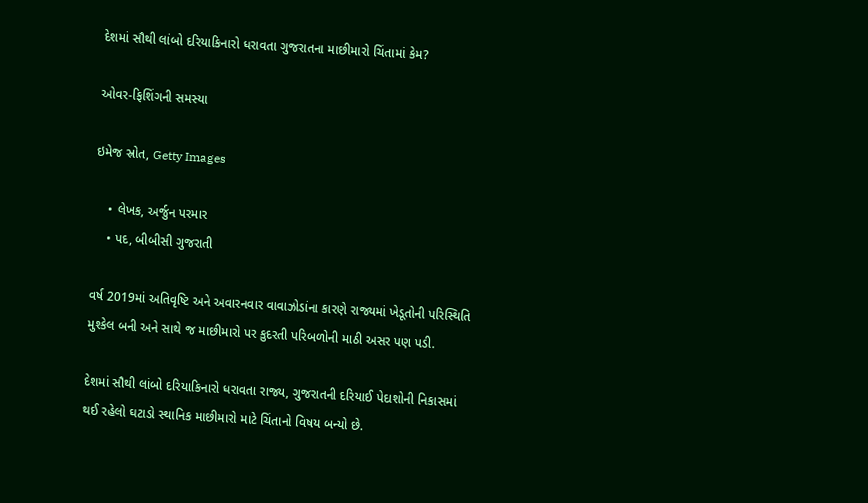દેશમાં સૌથી લાંબો દરિયાકિનારો ધરાવતા ગુજરાતના માછીમારો ચિંતામાં કેમ?

ઓવર-ફિશિંગની સમસ્યા

ઇમેજ સ્રોત, Getty Images

    • લેખક, અર્જુન પરમાર
    • પદ, બીબીસી ગુજરાતી

વર્ષ 2019માં અતિવૃષ્ટિ અને અવારનવાર વાવાઝોડાંના કારણે રાજ્યમાં ખેડૂતોની પરિસ્થિતિ મુશ્કેલ બની અને સાથે જ માછીમારો પર કુદરતી પરિબળોની માઠી અસર પણ પડી.

દેશમાં સૌથી લાંબો દરિયાકિનારો ધરાવતા રાજ્ય, ગુજરાતની દરિયાઈ પેદાશોની નિકાસમાં થઈ રહેલો ઘટાડો સ્થાનિક માછીમારો માટે ચિંતાનો વિષય બન્યો છે.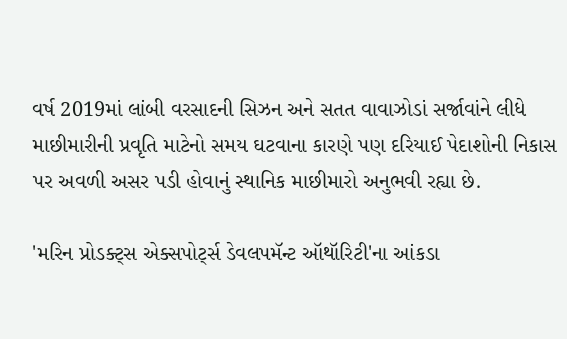વર્ષ 2019માં લાંબી વરસાદની સિઝન અને સતત વાવાઝોડાં સર્જાવાંને લીધે માછીમારીની પ્રવૃતિ માટેનો સમય ઘટવાના કારણે પણ દરિયાઈ પેદાશોની નિકાસ પર અવળી અસર પડી હોવાનું સ્થાનિક માછીમારો અનુભવી રહ્યા છે.

'મરિન પ્રોડક્ટ્સ એક્સપોર્ટ્સ ડેવલપમૅન્ટ ઑથૉરિટી'ના આંકડા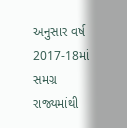અનુસાર વર્ષ 2017-18માં સમગ્ર રાજ્યમાંથી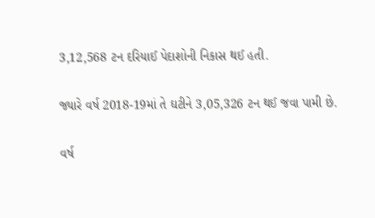3,12,568 ટન દરિયાઈ પેદાશોની નિકાસ થઈ હતી.

જ્યારે વર્ષ 2018-19માં તે ઘટીને 3,05,326 ટન થઈ જવા પામી છે.

વર્ષ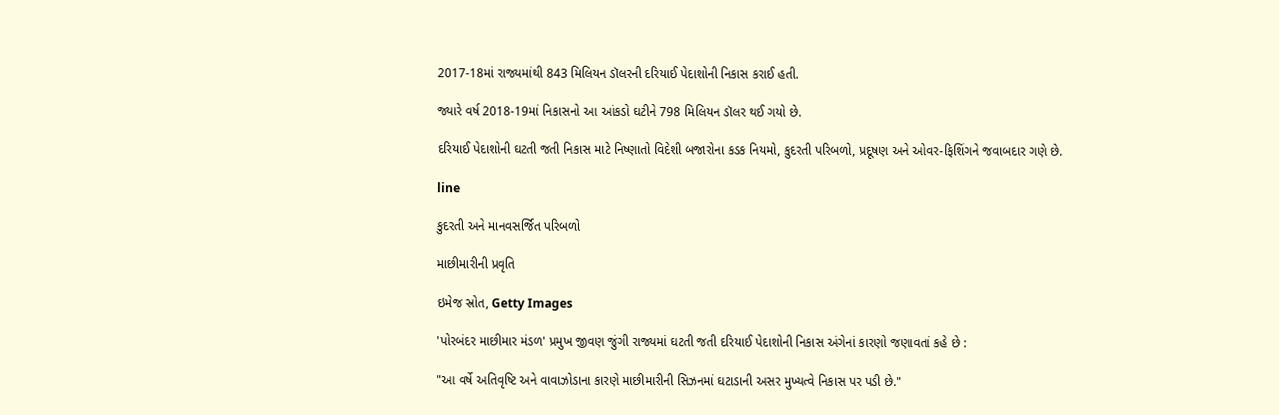2017-18માં રાજ્યમાંથી 843 મિલિયન ડૉલરની દરિયાઈ પેદાશોની નિકાસ કરાઈ હતી.

જ્યારે વર્ષ 2018-19માં નિકાસનો આ આંકડો ઘટીને 798 મિલિયન ડૉલર થઈ ગયો છે.

દરિયાઈ પેદાશોની ઘટતી જતી નિકાસ માટે નિષ્ણાતો વિદેશી બજારોના કડક નિયમો, કુદરતી પરિબળો, પ્રદૂષણ અને ઓવર-ફિશિંગને જવાબદાર ગણે છે.

line

કુદરતી અને માનવસર્જિત પરિબળો

માછીમારીની પ્રવૃતિ

ઇમેજ સ્રોત, Getty Images

'પોરબંદર માછીમાર મંડળ' પ્રમુખ જીવણ જુંગી રાજ્યમાં ઘટતી જતી દરિયાઈ પેદાશોની નિકાસ અંગેનાં કારણો જણાવતાં કહે છે :

"આ વર્ષે અતિવૃષ્ટિ અને વાવાઝોડાના કારણે માછીમારીની સિઝનમાં ઘટાડાની અસર મુખ્યત્વે નિકાસ પર પડી છે."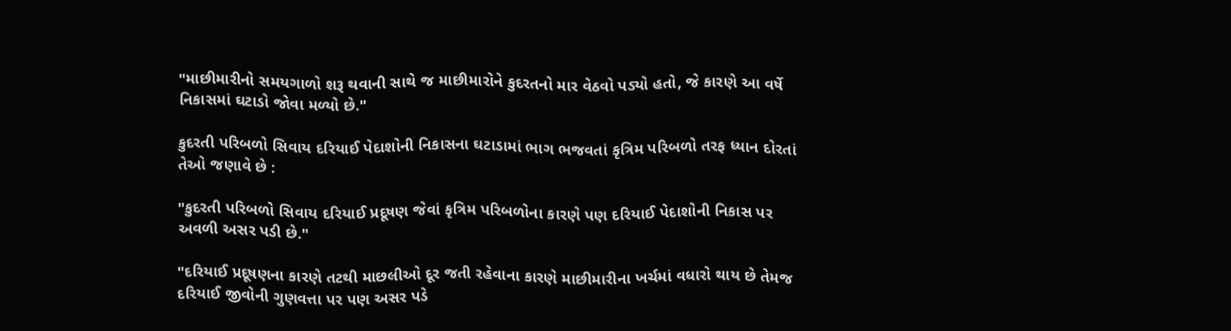"માછીમારીનો સમયગાળો શરૂ થવાની સાથે જ માછીમારોને કુદરતનો માર વેઠવો પડ્યો હતો, જે કારણે આ વર્ષે નિકાસમાં ઘટાડો જોવા મળ્યો છે."

કુદરતી પરિબળો સિવાય દરિયાઈ પેદાશોની નિકાસના ઘટાડામાં ભાગ ભજવતાં કૃત્રિમ પરિબળો તરફ ધ્યાન દોરતાં તેઓ જણાવે છે :

"કુદરતી પરિબળો સિવાય દરિયાઈ પ્રદૂષણ જેવાં કૃત્રિમ પરિબળોના કારણે પણ દરિયાઈ પેદાશોની નિકાસ પર અવળી અસર પડી છે."

"દરિયાઈ પ્રદૂષણના કારણે તટથી માછલીઓ દૂર જતી રહેવાના કારણે માછીમારીના ખર્ચમાં વધારો થાય છે તેમજ દરિયાઈ જીવોની ગુણવત્તા પર પણ અસર પડે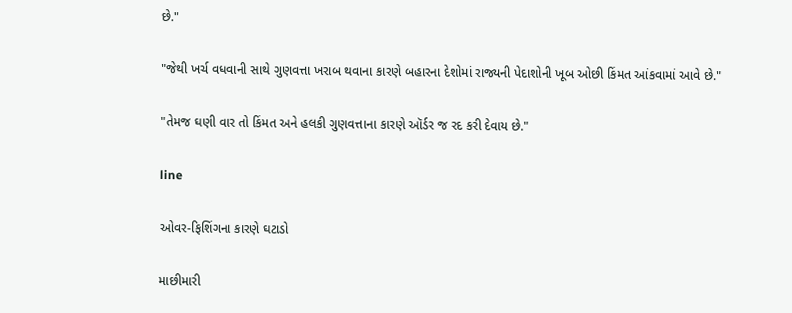છે."

"જેથી ખર્ચ વધવાની સાથે ગુણવત્તા ખરાબ થવાના કારણે બહારના દેશોમાં રાજ્યની પેદાશોની ખૂબ ઓછી કિંમત આંકવામાં આવે છે."

"તેમજ ઘણી વાર તો કિંમત અને હલકી ગુણવત્તાના કારણે ઑર્ડર જ રદ કરી દેવાય છે."

line

ઓવર-ફિશિંગના કારણે ઘટાડો

માછીમારી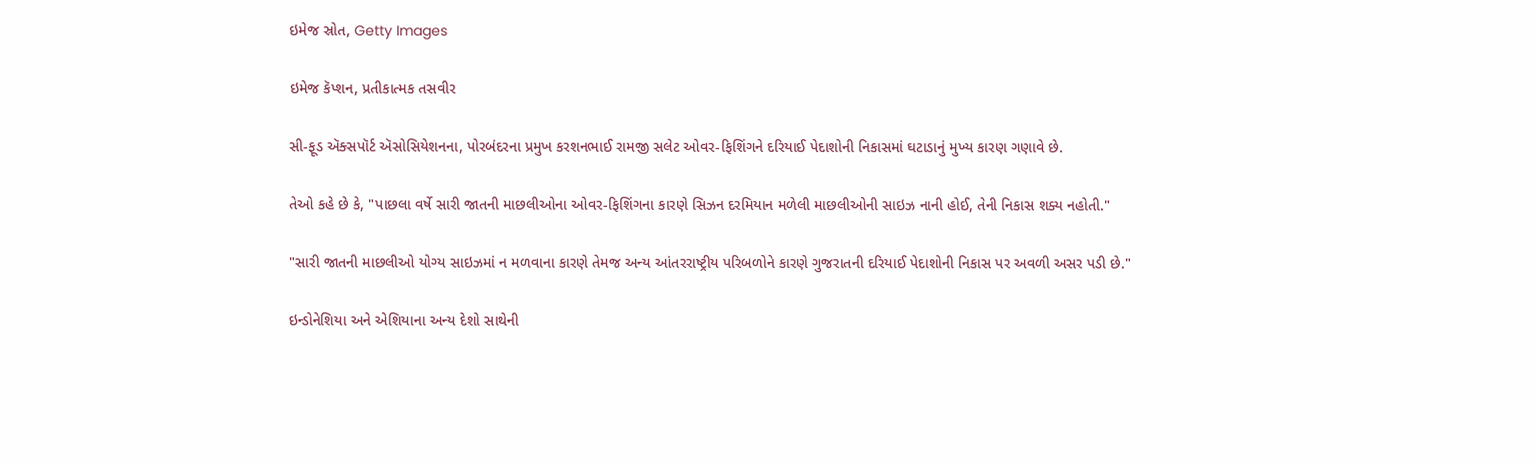ઇમેજ સ્રોત, Getty Images

ઇમેજ કૅપ્શન, પ્રતીકાત્મક તસવીર

સી-ફૂડ ઍક્સપૉર્ટ ઍસોસિયેશનના, પોરબંદરના પ્રમુખ કરશનભાઈ રામજી સલેટ ઓવર-ફિશિંગને દરિયાઈ પેદાશોની નિકાસમાં ઘટાડાનું મુખ્ય કારણ ગણાવે છે.

તેઓ કહે છે કે, "પાછલા વર્ષે સારી જાતની માછલીઓના ઓવર-ફિશિંગના કારણે સિઝન દરમિયાન મળેલી માછલીઓની સાઇઝ નાની હોઈ, તેની નિકાસ શક્ય નહોતી."

"સારી જાતની માછલીઓ યોગ્ય સાઇઝમાં ન મળવાના કારણે તેમજ અન્ય આંતરરાષ્ટ્રીય પરિબળોને કારણે ગુજરાતની દરિયાઈ પેદાશોની નિકાસ પર અવળી અસર પડી છે."

ઇન્ડોનેશિયા અને એશિયાના અન્ય દેશો સાથેની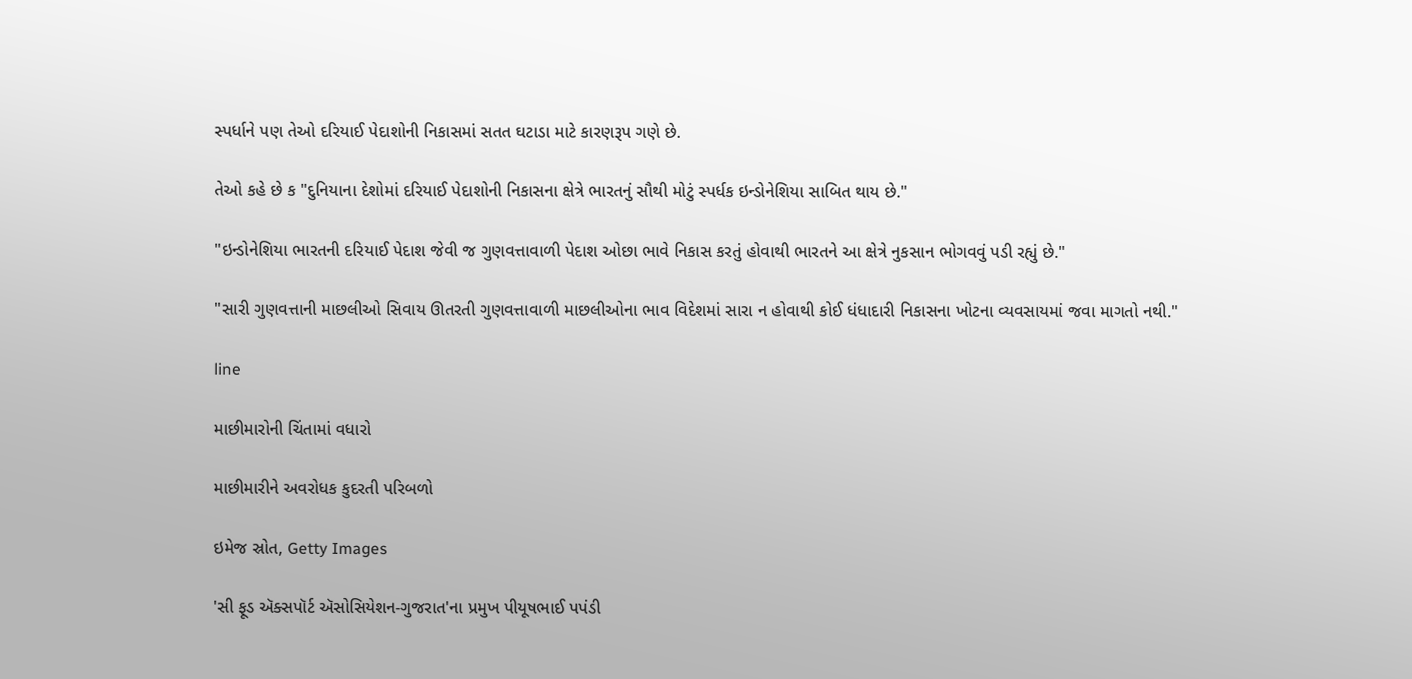સ્પર્ધાને પણ તેઓ દરિયાઈ પેદાશોની નિકાસમાં સતત ઘટાડા માટે કારણરૂપ ગણે છે.

તેઓ કહે છે ક "દુનિયાના દેશોમાં દરિયાઈ પેદાશોની નિકાસના ક્ષેત્રે ભારતનું સૌથી મોટું સ્પર્ધક ઇન્ડોનેશિયા સાબિત થાય છે."

"ઇન્ડોનેશિયા ભારતની દરિયાઈ પેદાશ જેવી જ ગુણવત્તાવાળી પેદાશ ઓછા ભાવે નિકાસ કરતું હોવાથી ભારતને આ ક્ષેત્રે નુકસાન ભોગવવું પડી રહ્યું છે."

"સારી ગુણવત્તાની માછલીઓ સિવાય ઊતરતી ગુણવત્તાવાળી માછલીઓના ભાવ વિદેશમાં સારા ન હોવાથી કોઈ ધંધાદારી નિકાસના ખોટના વ્યવસાયમાં જવા માગતો નથી."

line

માછીમારોની ચિંતામાં વધારો

માછીમારીને અવરોધક કુદરતી પરિબળો

ઇમેજ સ્રોત, Getty Images

'સી ફૂડ ઍક્સપૉર્ટ ઍસોસિયેશન-ગુજરાત'ના પ્રમુખ પીયૂષભાઈ પપંડી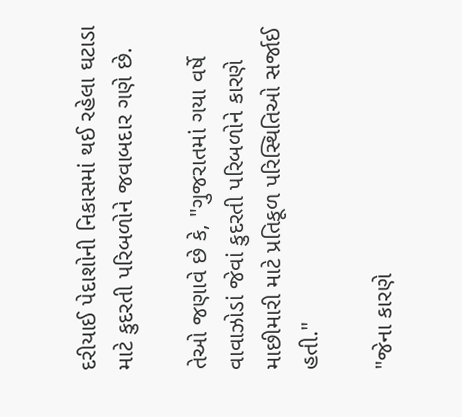દરીયાઈ પેદાશોની નિકાસમાં થઈ રહેલા ઘટાડા માટે કુદરતી પરિબળોને જવાબદાર ગણે છે.

તેઓ જણાવે છે કે, "ગુજરાતમાં ગયા વર્ષે વાવાઝોડાં જેવાં કુદરતી પરિબળોને કારણે માછીમારી માટે પ્રતિકૂળ પરિસ્થિતિઓ સર્જાઈ હતી."

"જેના કારણે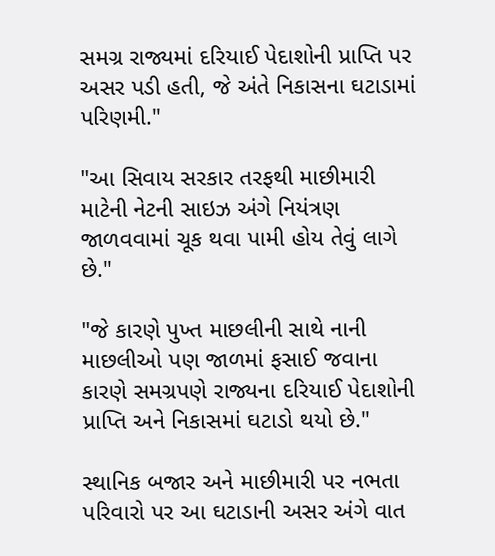સમગ્ર રાજ્યમાં દરિયાઈ પેદાશોની પ્રાપ્તિ પર અસર પડી હતી, જે અંતે નિકાસના ઘટાડામાં પરિણમી."

"આ સિવાય સરકાર તરફથી માછીમારી માટેની નેટની સાઇઝ અંગે નિયંત્રણ જાળવવામાં ચૂક થવા પામી હોય તેવું લાગે છે."

"જે કારણે પુખ્ત માછલીની સાથે નાની માછલીઓ પણ જાળમાં ફસાઈ જવાના કારણે સમગ્રપણે રાજ્યના દરિયાઈ પેદાશોની પ્રાપ્તિ અને નિકાસમાં ઘટાડો થયો છે."

સ્થાનિક બજાર અને માછીમારી પર નભતા પરિવારો પર આ ઘટાડાની અસર અંગે વાત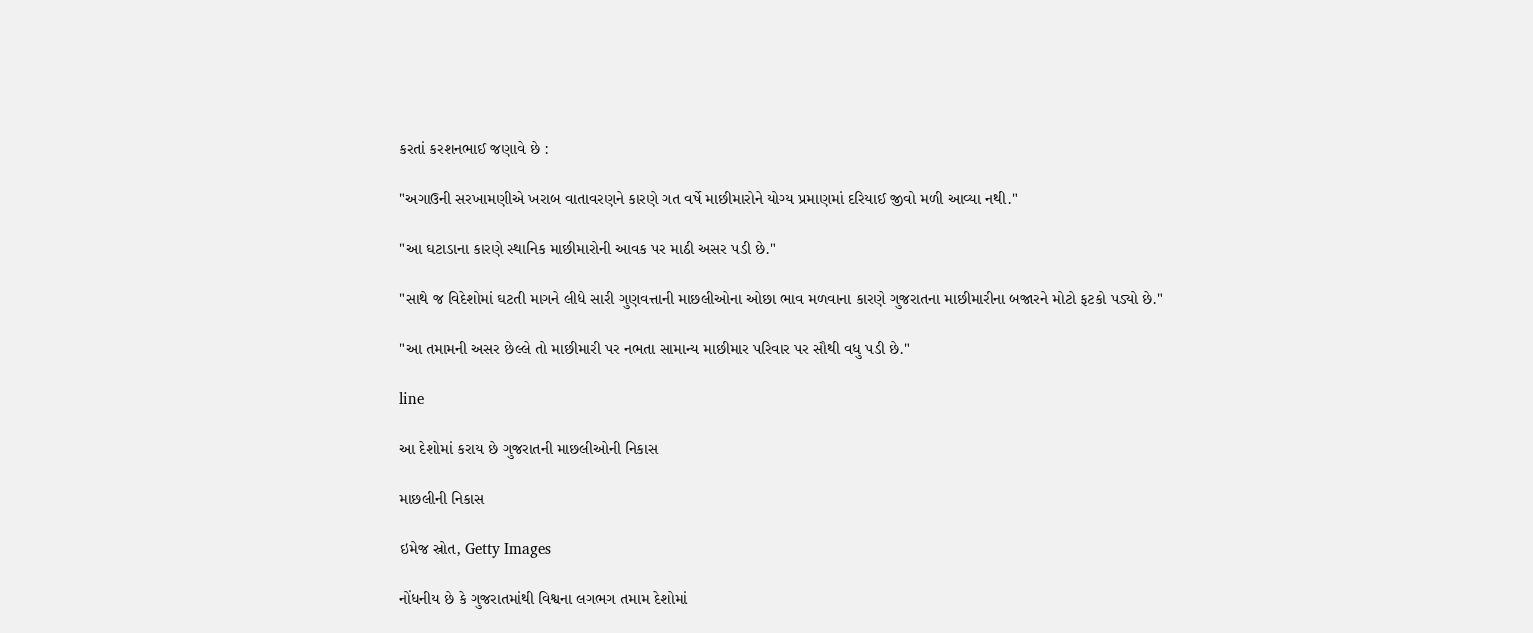કરતાં કરશનભાઈ જણાવે છે :

"અગાઉની સરખામણીએ ખરાબ વાતાવરણને કારણે ગત વર્ષે માછીમારોને યોગ્ય પ્રમાણમાં દરિયાઈ જીવો મળી આવ્યા નથી."

"આ ઘટાડાના કારણે સ્થાનિક માછીમારોની આવક પર માઠી અસર પડી છે."

"સાથે જ વિદેશોમાં ઘટતી માગને લીધે સારી ગુણવત્તાની માછલીઓના ઓછા ભાવ મળવાના કારણે ગુજરાતના માછીમારીના બજારને મોટો ફટકો પડ્યો છે."

"આ તમામની અસર છેલ્લે તો માછીમારી પર નભતા સામાન્ય માછીમાર પરિવાર પર સૌથી વધુ પડી છે."

line

આ દેશોમાં કરાય છે ગુજરાતની માછલીઓની નિકાસ

માછલીની નિકાસ

ઇમેજ સ્રોત, Getty Images

નોંધનીય છે કે ગુજરાતમાંથી વિશ્વના લગભગ તમામ દેશોમાં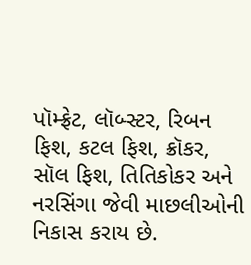પૉમ્ફ્રેટ, લૉબ્સ્ટર, રિબન ફિશ, કટલ ફિશ, ક્રૉકર, સૉલ ફિશ, તિતિકોકર અને નરસિંગા જેવી માછલીઓની નિકાસ કરાય છે.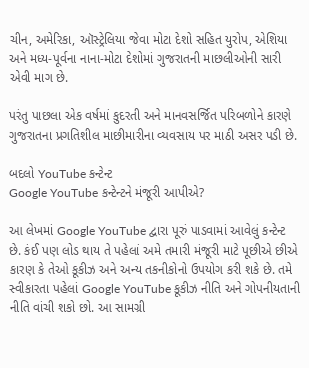ચીન, અમેરિકા, ઑસ્ટ્રેલિયા જેવા મોટા દેશો સહિત યુરોપ, એશિયા અને મધ્ય-પૂર્વના નાના-મોટા દેશોમાં ગુજરાતની માછલીઓની સારી એવી માગ છે.

પરંતુ પાછલા એક વર્ષમાં કુદરતી અને માનવસર્જિત પરિબળોને કારણે ગુજરાતના પ્રગતિશીલ માછીમારીના વ્યવસાય પર માઠી અસર પડી છે.

બદલો YouTube કન્ટેન્ટ
Google YouTube કન્ટેન્ટને મંજૂરી આપીએ?

આ લેખમાં Google YouTube દ્વારા પૂરું પાડવામાં આવેલું કન્ટેન્ટ છે. કંઈ પણ લોડ થાય તે પહેલાં અમે તમારી મંજૂરી માટે પૂછીએ છીએ કારણ કે તેઓ કૂકીઝ અને અન્ય તકનીકોનો ઉપયોગ કરી શકે છે. તમે સ્વીકારતા પહેલાં Google YouTube કૂકીઝ નીતિ અને ગોપનીયતાની નીતિ વાંચી શકો છો. આ સામગ્રી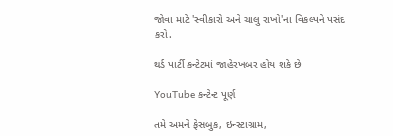જોવા માટે 'સ્વીકારો અને ચાલુ રાખો'ના વિકલ્પને પસંદ કરો.

થર્ડ પાર્ટી કન્ટેટમાં જાહેરખબર હોય શકે છે

YouTube કન્ટેન્ટ પૂર્ણ

તમે અમને ફેસબુક, ઇન્સ્ટાગ્રામ,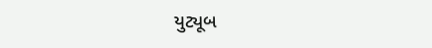યુટ્યૂબ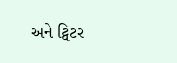અને ટ્વિટર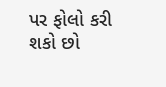પર ફોલો કરી શકો છો